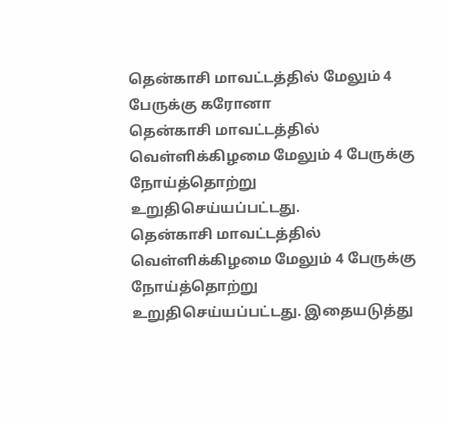தென்காசி மாவட்டத்தில் மேலும் 4 பேருக்கு கரோனா
தென்காசி மாவட்டத்தில் வெள்ளிக்கிழமை மேலும் 4 பேருக்கு நோய்த்தொற்று உறுதிசெய்யப்பட்டது.
தென்காசி மாவட்டத்தில் வெள்ளிக்கிழமை மேலும் 4 பேருக்கு நோய்த்தொற்று உறுதிசெய்யப்பட்டது. இதையடுத்து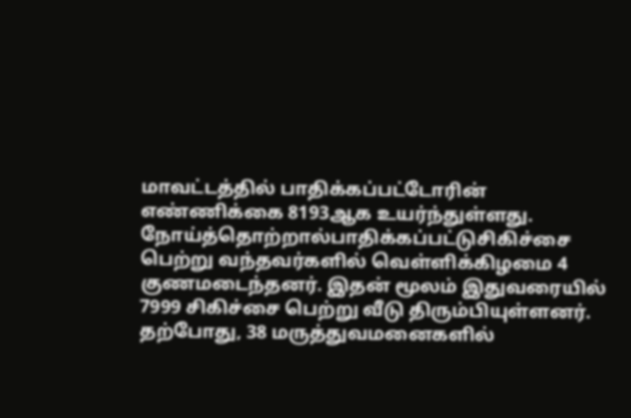மாவட்டத்தில் பாதிக்கப்பட்டோரின் எண்ணிக்கை 8193ஆக உயர்ந்துள்ளது. நோய்த்தொற்றால்பாதிக்கப்பட்டுசிகிச்சை பெற்று வந்தவர்களில் வெள்ளிக்கிழமை 4 குணமடைந்தனர். இதன் மூலம் இதுவரையில் 7999 சிகிச்சை பெற்று வீடு திரும்பியுள்ளனர். தற்போது, 38 மருத்துவமனைகளில்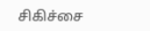சிகிச்சை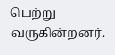பெற்று வருகின்றனர்.